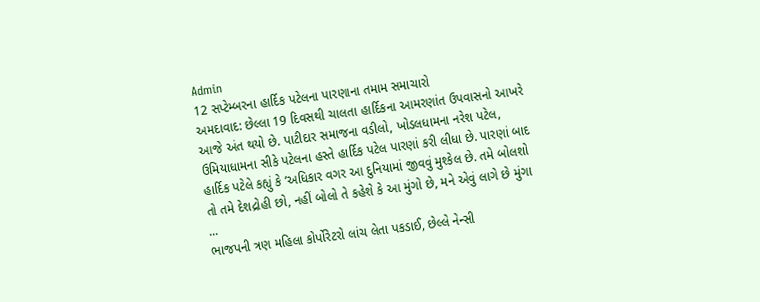Admin
12 સપ્ટેમ્બરના હાર્દિક પટેલના પારણાના તમામ સમાચારો
અમદાવાદ: છેલ્લા 19 દિવસથી ચાલતા હાર્દિકના આમરણાંત ઉપવાસનો આખરે આજે અંત થયો છે. પાટીદાર સમાજના વડીલો, ખોડલધામના નરેશ પટેલ, ઉમિયાધામના સીકે પટેલના હસ્તે હાર્દિક પટેલ પારણાં કરી લીધા છે. પારણાં બાદ હાર્દિક પટેલે કહ્યું કે ‘અધિકાર વગર આ દુનિયામાં જીવવું મુશ્કેલ છે. તમે બોલશો તો તમે દેશદ્રોહી છો, નહીં બોલો તે કહેશે કે આ મુંગો છે, મને એવું લાગે છે મુંગા ...
ભાજપની ત્રણ મહિલા કોર્પોરેટરો લાંચ લેતા પકડાઈ, છેલ્લે નેન્સી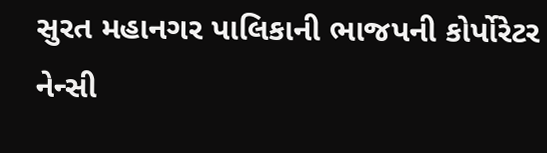સુરત મહાનગર પાલિકાની ભાજપની કોર્પોરેટર નેન્સી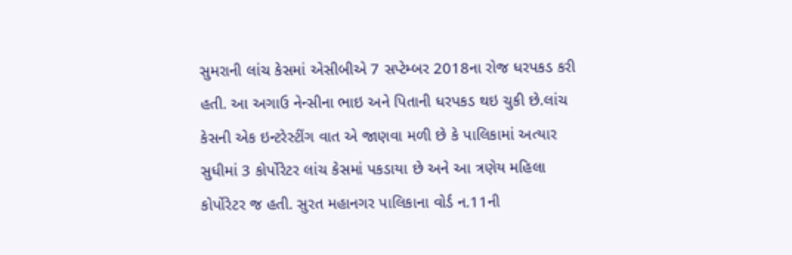સુમરાની લાંચ કેસમાં એસીબીએ 7 સપ્ટેમ્બર 2018ના રોજ ધરપકડ કરી હતી. આ અગાઉ નેન્સીના ભાઇ અને પિતાની ધરપકડ થઇ ચુકી છે.લાંચ કેસની એક ઇન્ટરેસ્ટીંગ વાત એ જાણવા મળી છે કે પાલિકામાં અત્યાર સુધીમાં 3 કોર્પોરેટર લાંચ કેસમાં પકડાયા છે અને આ ત્રણેય મહિલા કોર્પોરેટર જ હતી. સુરત મહાનગર પાલિકાના વોર્ડ ન.11ની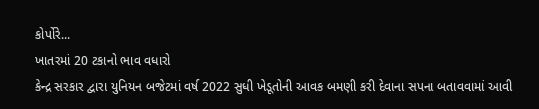કોર્પોરે...
ખાતરમાં 20 ટકાનો ભાવ વધારો
કેન્દ્ર સરકાર દ્વારા યુનિયન બજેટમાં વર્ષ 2022 સુધી ખેડૂતોની આવક બમણી કરી દેવાના સપના બતાવવામાં આવી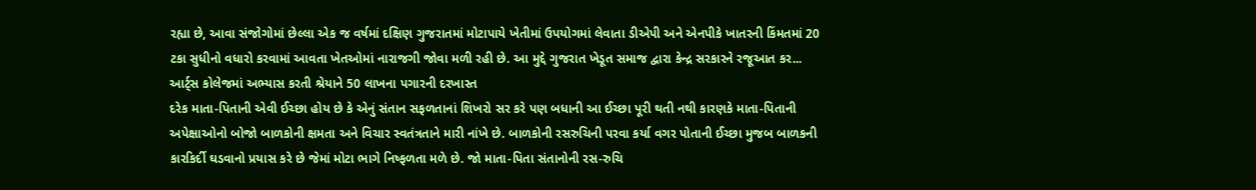રહ્યા છે, આવા સંજોગોમાં છેલ્લા એક જ વર્ષમાં દક્ષિણ ગુજરાતમાં મોટાપાયે ખેતીમાં ઉપયોગમાં લેવાતા ડીએપી અને એનપીકે ખાતરની કિંમતમાં 20 ટકા સુધીનો વધારો કરવામાં આવતા ખેતઓમાં નારાજગી જોવા મળી રહી છે. આ મુદ્દે ગુજરાત ખેડૂત સમાજ દ્વારા કેન્દ્ર સરકારને રજૂઆત કર...
આર્ટ્સ કોલેજમાં અભ્યાસ કરતી શ્રેયાને 50 લાખના પગારની દરખાસ્ત
દરેક માતા-પિતાની એવી ઈચ્છા હોય છે કે એનું સંતાન સફળતાનાં શિખરો સર કરે પણ બધાની આ ઈચ્છા પૂરી થતી નથી કારણકે માતા-પિતાની અપેક્ષાઓનો બોજો બાળકોની ક્ષમતા અને વિચાર સ્વતંત્રતાને મારી નાંખે છે. બાળકોની રસરુચિની પરવા કર્યા વગર પોતાની ઈચ્છા મુજબ બાળકની કારકિર્દી ઘડવાનો પ્રયાસ કરે છે જેમાં મોટા ભાગે નિષ્ફળતા મળે છે. જો માતા-પિતા સંતાનોની રસ-રુચિ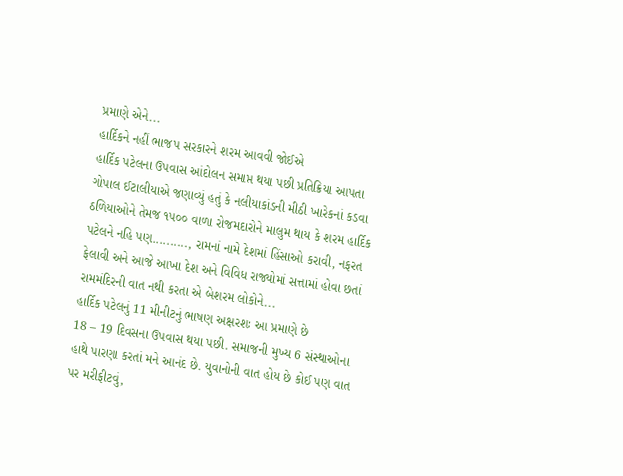પ્રમાણે એને...
હાર્દિકને નહીં ભાજપ સરકારને શરમ આવવી જોઈએ
હાર્દિક પટેલના ઉપવાસ આંદોલન સમાપ્ત થયા પછી પ્રતિક્રિયા આપતા ગોપાલ ઈટાલીયાએ જણાવ્યું હતું કે નલીયાકાંડની મીઠી ખારેકનાં કડવા ઠળિયાઓને તેમજ ૧૫૦૦ વાળા રોજમદારોને માલુમ થાય કે શરમ હાર્દિક પટેલને નહિ પણ.........., રામનાં નામે દેશમાં હિંસાઓ કરાવી, નફરત ફેલાવી અને આજે આખા દેશ અને વિવિધ રાજ્યોમાં સત્તામાં હોવા છતાં રામમંદિરની વાત નથી કરતા એ બેશરમ લોકોને...
હાર્દિક પટેલનું 11 મીનીટનું ભાષણ અક્ષરશઃ આ પ્રમાણે છે
18 – 19 દિવસના ઉપવાસ થયા પછી. સમાજની મુખ્ય 6 સંસ્થાઓના હાથે પારણા કરતાં મને આનંદ છે. યુવાનોની વાત હોય છે કોઈ પણ વાત પર મરીફીટવું,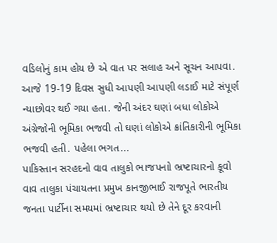વડિલોનું કામ હોય છે એ વાત પર સલાહ અને સૂચન આપવા. આજે 19-19 દિવસ સુધી આપણી આપણી લડાઈ માટે સંપૂર્ણ ન્યાછોવર થઈ ગયા હતા. જેની અંદર ઘણાં બધા લોકોએ અંગ્રેજોની ભૂમિકા ભજવી તો ઘણાં લોકોએ ક્રાંતિકારીની ભૂમિકા ભજવી હતી. પહેલા ભગત...
પાકિસ્તાન સરહદનો વાવ તાલુકો ભાજપનાો ભ્રષ્ટાચારનો કૂવો
વાવ તાલુકા પંચાયતના પ્રમુખ કાનજીભાઈ રાજપૂતે ભારતીય જનતા પાર્ટીના સમયમાં ભ્રષ્ટાચાર થયો છે તેને દૂર કરવાની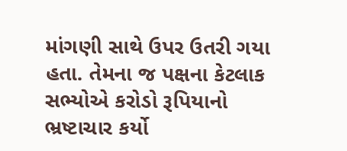માંગણી સાથે ઉપર ઉતરી ગયા હતા. તેમના જ પક્ષના કેટલાક સભ્યોએ કરોડો રૂપિયાનો ભ્રષ્ટાચાર કર્યો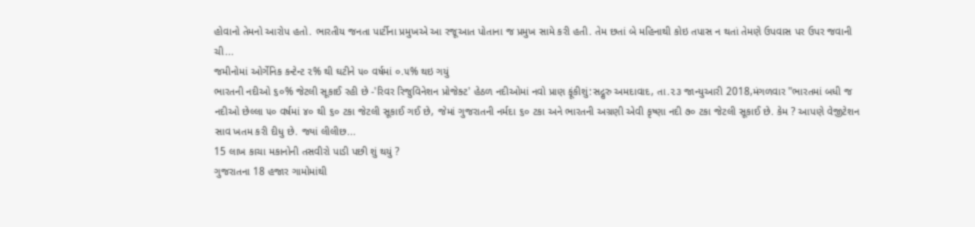હોવાનો તેમનો આરોપ હતો. ભારતીય જનતા પાર્ટીના પ્રમુખએ આ રજૂઆત પોતાના જ પ્રમુખ સામે કરી હતી. તેમ છતાં બે મહિનાથી કોઇ તપાસ ન થતાં તેમણે ઉપવાસ પર ઉપર જવાની ચી...
જમીનોમાં ઓર્ગેનિક કન્ટેન્ટ ૨% થી ઘટીને ૫૦ વર્ષમાં ૦.૫% થઇ ગયું
ભારતની નદીઓ ૬૦% જેટલી સૂકાઈ રહી છે -'રિવર રિજુવિનેશન પ્રોજેક્ટ' હેઠળ નદીઓમાં નવો પ્રાણ ફૂંકીશું:સદ્ગુરુ અમદાવાદ, તા.૨૩ જાન્યુઆરી 2018,મંગળવાર ''ભારતમાં બધી જ નદીઓ છેલ્લા ૫૦ વર્ષમાં ૪૦ થી ૬૦ ટકા જેટલી સૂકાઈ ગઈ છે, જેમાં ગુજરાતની નર્મદા ૬૦ ટકા અને ભારતની અગ્રણી એવી કૃષ્ણા નદી ૭૦ ટકા જેટલી સૂકાઈ છે. કેમ ? આપણે વેજીટેશન સાવ ખતમ કરી દીધુ છે. જ્યાં લીલીછ...
15 લાખ કાચા મકાનોની તસવીરો પાડી પછી શું થયું ?
ગુજરાતના 18 હજાર ગામોમાંથી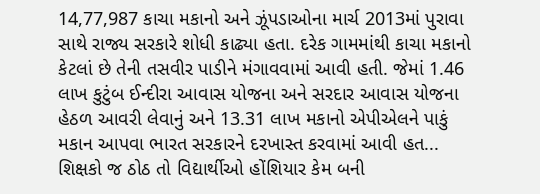14,77,987 કાચા મકાનો અને ઝૂંપડાઓના માર્ચ 2013માં પુરાવા સાથે રાજ્ય સરકારે શોધી કાઢ્યા હતા. દરેક ગામમાંથી કાચા મકાનો કેટલાં છે તેની તસવીર પાડીને મંગાવવામાં આવી હતી. જેમાં 1.46 લાખ કુટુંબ ઈન્દીરા આવાસ યોજના અને સરદાર આવાસ યોજના હેઠળ આવરી લેવાનું અને 13.31 લાખ મકાનો એપીએલને પાકું મકાન આપવા ભારત સરકારને દરખાસ્ત કરવામાં આવી હત...
શિક્ષકો જ ઠોઠ તો વિદ્યાર્થીઓ હોંશિયાર કેમ બની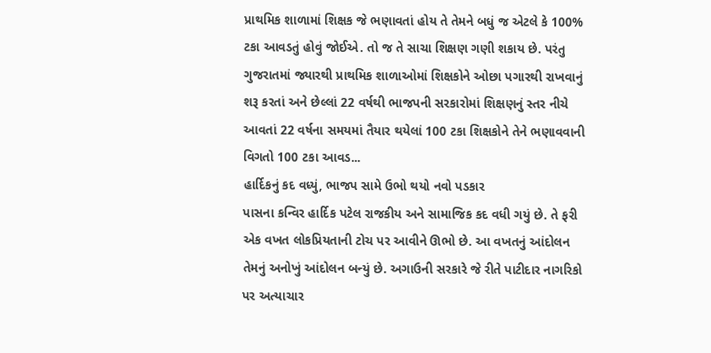પ્રાથમિક શાળામાં શિક્ષક જે ભણાવતાં હોય તે તેમને બધું જ એટલે કે 100% ટકા આવડતું હોવું જોઈએ. તો જ તે સાચા શિક્ષણ ગણી શકાય છે. પરંતુ ગુજરાતમાં જ્યારથી પ્રાથમિક શાળાઓમાં શિક્ષકોને ઓછા પગારથી રાખવાનું શરૂ કરતાં અને છેલ્લાં 22 વર્ષથી ભાજપની સરકારોમાં શિક્ષણનું સ્તર નીચે આવતાં 22 વર્ષના સમયમાં તૈયાર થયેલાં 100 ટકા શિક્ષકોને તેને ભણાવવાની વિગતો 100 ટકા આવડ...
હાર્દિકનું કદ વધ્યું, ભાજપ સામે ઉભો થયો નવો પડકાર
પાસના કન્વિર હાર્દિક પટેલ રાજકીય અને સામાજિક કદ વધી ગયું છે. તે ફરી એક વખત લોકપ્રિયતાની ટોચ પર આવીને ઊભો છે. આ વખતનું આંદોલન તેમનું અનોખું આંદોલન બન્યું છે. અગાઉની સરકારે જે રીતે પાટીદાર નાગરિકો પર અત્યાચાર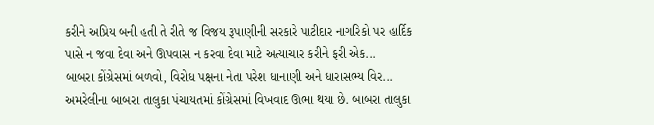કરીને અપ્રિય બની હતી તે રીતે જ વિજય રૂપાણીની સરકારે પાટીદાર નાગરિકો પર હાર્દિક પાસે ન જવા દેવા અને ઊપવાસ ન કરવા દેવા માટે અત્યાચાર કરીને ફરી એક...
બાબરા કોંગ્રેસમાં બળવો, વિરોધ પક્ષના નેતા પરેશ ધાનાણી અને ધારાસભ્ય વિર...
અમરેલીના બાબરા તાલુકા પંચાયતમાં કોંગ્રેસમાં વિખવાદ ઊભા થયા છે. બાબરા તાલુકા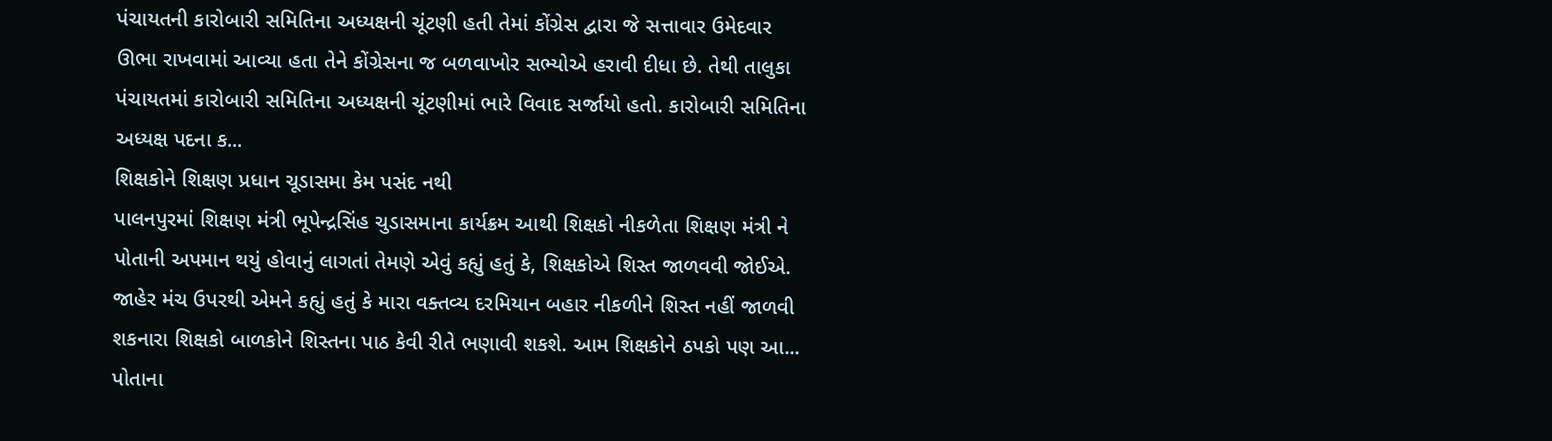પંચાયતની કારોબારી સમિતિના અધ્યક્ષની ચૂંટણી હતી તેમાં કોંગ્રેસ દ્વારા જે સત્તાવાર ઉમેદવાર ઊભા રાખવામાં આવ્યા હતા તેને કોંગ્રેસના જ બળવાખોર સભ્યોએ હરાવી દીધા છે. તેથી તાલુકા પંચાયતમાં કારોબારી સમિતિના અધ્યક્ષની ચૂંટણીમાં ભારે વિવાદ સર્જાયો હતો. કારોબારી સમિતિના અધ્યક્ષ પદના ક...
શિક્ષકોને શિક્ષણ પ્રધાન ચૂડાસમા કેમ પસંદ નથી
પાલનપુરમાં શિક્ષણ મંત્રી ભૂપેન્દ્રસિંહ ચુડાસમાના કાર્યક્રમ આથી શિક્ષકો નીકળેતા શિક્ષણ મંત્રી ને પોતાની અપમાન થયું હોવાનું લાગતાં તેમણે એવું કહ્યું હતું કે, શિક્ષકોએ શિસ્ત જાળવવી જોઈએ. જાહેર મંચ ઉપરથી એમને કહ્યું હતું કે મારા વક્તવ્ય દરમિયાન બહાર નીકળીને શિસ્ત નહીં જાળવી શકનારા શિક્ષકો બાળકોને શિસ્તના પાઠ કેવી રીતે ભણાવી શકશે. આમ શિક્ષકોને ઠપકો પણ આ...
પોતાના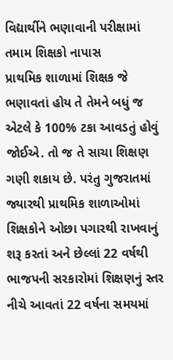વિદ્યાર્થીને ભણાવાની પરીક્ષામાં તમામ શિક્ષકો નાપાસ
પ્રાથમિક શાળામાં શિક્ષક જે ભણાવતાં હોય તે તેમને બધું જ એટલે કે 100% ટકા આવડતું હોવું જોઈએ. તો જ તે સાચા શિક્ષણ ગણી શકાય છે. પરંતુ ગુજરાતમાં જ્યારથી પ્રાથમિક શાળાઓમાં શિક્ષકોને ઓછા પગારથી રાખવાનું શરૂ કરતાં અને છેલ્લાં 22 વર્ષથી ભાજપની સરકારોમાં શિક્ષણનું સ્તર નીચે આવતાં 22 વર્ષના સમયમાં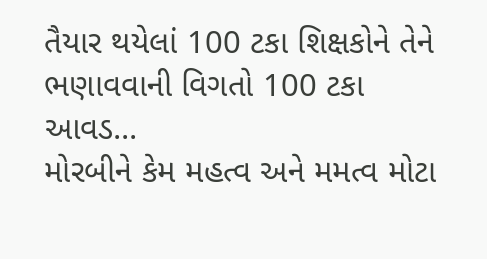તૈયાર થયેલાં 100 ટકા શિક્ષકોને તેને ભણાવવાની વિગતો 100 ટકા આવડ...
મોરબીને કેમ મહત્વ અને મમત્વ મોટા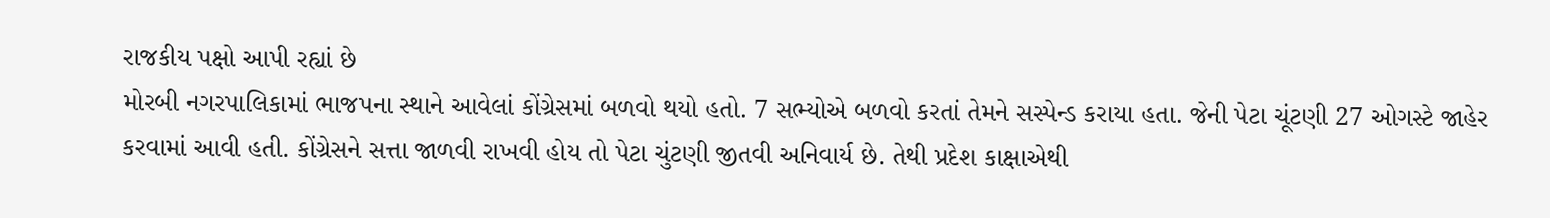રાજકીય પક્ષો આપી રહ્યાં છે
મોરબી નગરપાલિકામાં ભાજપના સ્થાને આવેલાં કોંગ્રેસમાં બળવો થયો હતો. 7 સભ્યોએ બળવો કરતાં તેમને સસ્પેન્ડ કરાયા હતા. જેની પેટા ચૂંટણી 27 ઓગસ્ટે જાહેર કરવામાં આવી હતી. કોંગ્રેસને સત્તા જાળવી રાખવી હોય તો પેટા ચુંટણી જીતવી અનિવાર્ય છે. તેથી પ્રદેશ કાક્ષાએથી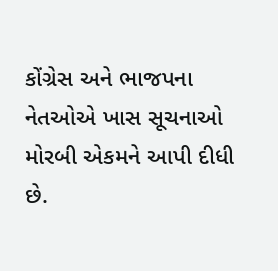કોંગ્રેસ અને ભાજપના નેતઓએ ખાસ સૂચનાઓ મોરબી એકમને આપી દીધી છે.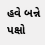હવે બન્ને પક્ષો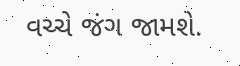વચ્ચે જંગ જામશે.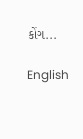કોંગ...

English